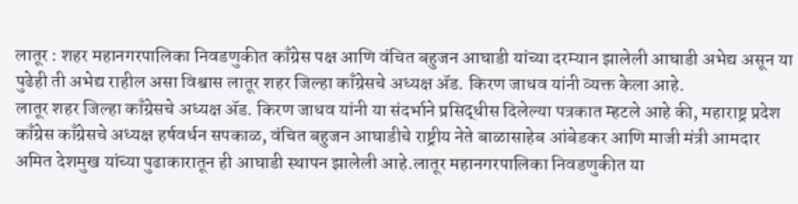लातूर : शहर महानगरपालिका निवडणुकीत काँग्रेस पक्ष आणि वंचित बहुजन आघाडी यांच्या दरम्यान झालेली आघाडी अभेद्य असून या पुढेही ती अभेद्य राहील असा विश्वास लातूर शहर जिल्हा काँग्रेसचे अध्यक्ष ॲड. किरण जाधव यांनी व्यक्त केला आहे.
लातूर शहर जिल्हा काँग्रेसचे अध्यक्ष ॲड. किरण जाधव यांनी या संदर्भाने प्रसिद्धीस दिलेल्या पत्रकात म्हटले आहे की, महाराष्ट्र प्रदेश काँग्रेस काँग्रेसचे अध्यक्ष हर्षवर्धन सपकाळ, वंचित बहुजन आघाडीचे राष्ट्रीय नेते बाळासाहेब आंबेडकर आणि माजी मंत्री आमदार अमित देशमुख यांच्या पुढाकारातून ही आघाडी स्थापन झालेली आहे.लातूर महानगरपालिका निवडणुकीत या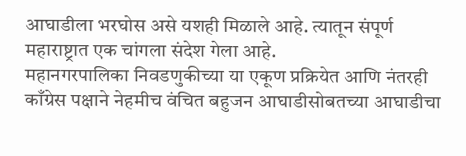आघाडीला भरघोस असे यशही मिळाले आहे. त्यातून संपूर्ण महाराष्ट्रात एक चांगला संदेश गेला आहे.
महानगरपालिका निवडणुकीच्या या एकूण प्रक्रियेत आणि नंतरही काँग्रेस पक्षाने नेहमीच वंचित बहुजन आघाडीसोबतच्या आघाडीचा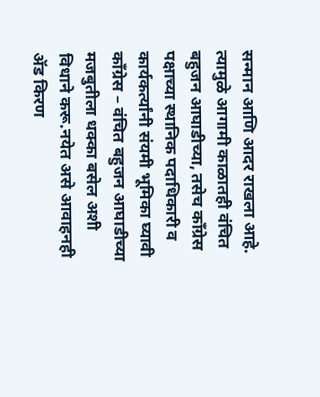सन्मान आणि आदर राखला आहे. त्यामुळे आगामी काळातही वंचित बहुजन आघाडीच्या, तसेच काँग्रेस पक्षाच्या स्थानिक पदाधिकारी व कार्यकर्त्यांनी संयमी भूमिका घ्यावी काँग्रेस – वंचित बहुजन आघाडीच्या मजबुतीला धक्का बसेल अशी विधाने करू.नयेत असे आवाहनही ॲड किरण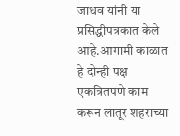जाधव यांनी या प्रसिद्धीपत्रकात केले आहे.आगामी काळात हे दोन्ही पक्ष एकत्रितपणे काम करून लातूर शहराच्या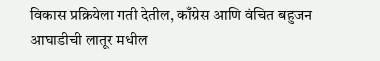विकास प्रक्रियेला गती देतील, काँग्रेस आणि वंचित बहुजन आघाडीची लातूर मधील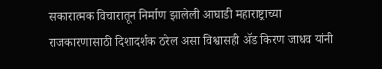सकारात्मक विचारातून निर्माण झालेली आघाडी महाराष्ट्राच्या राजकारणासाठी दिशादर्शक ठरेल असा विश्वासही ॲड किरण जाधव यांनी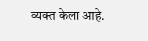व्यक्त केला आहे.